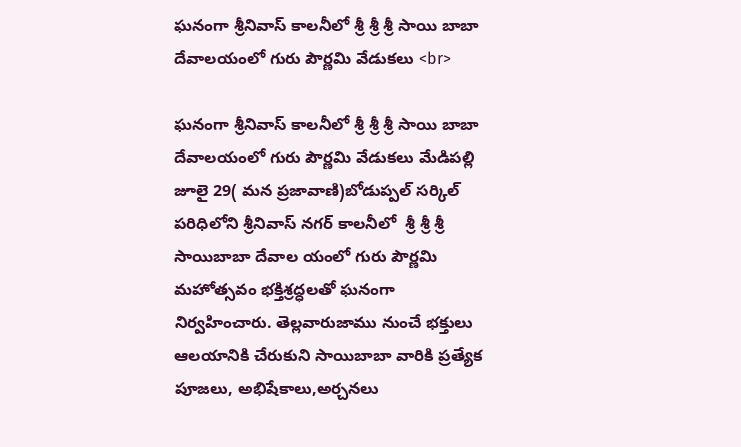ఘనంగా శ్రీనివాస్ కాలనీలో శ్రీ శ్రీ శ్రీ సాయి బాబా దేవాలయంలో గురు పౌర్ణమి వేడుకలు <br>

ఘనంగా శ్రీనివాస్ కాలనీలో శ్రీ శ్రీ శ్రీ సాయి బాబా దేవాలయంలో గురు పౌర్ణమి వేడుకలు మేడిపల్లి జూలై 29( మన ప్రజావాణి)బోడుప్పల్ సర్కిల్ పరిధిలోని శ్రీనివాస్ నగర్ కాలనీలో  శ్రీ శ్రీ శ్రీ సాయిబాబా దేవాల యంలో గురు పౌర్ణమి మహోత్సవం భక్తిశ్రద్ధలతో ఘనంగా నిర్వహించారు. తెల్లవారుజాము నుంచే భక్తులు ఆలయానికి చేరుకుని సాయిబాబా వారికి ప్రత్యేక పూజలు, అభిషేకాలు,అర్చనలు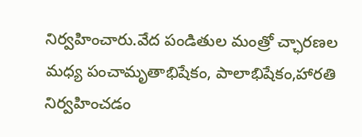నిర్వహించారు.వేద పండితుల మంత్రో చ్ఛారణల మధ్య పంచామృతాభిషేకం, పాలాభిషేకం,హారతి  నిర్వహించడం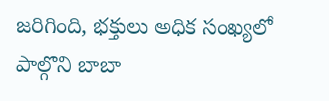జరిగింది, భక్తులు అధిక సంఖ్యలో పాల్గొని బాబా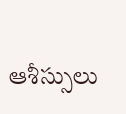ఆశీస్సులు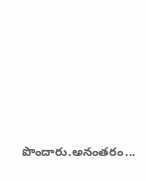పొందారు.అనంతరం...